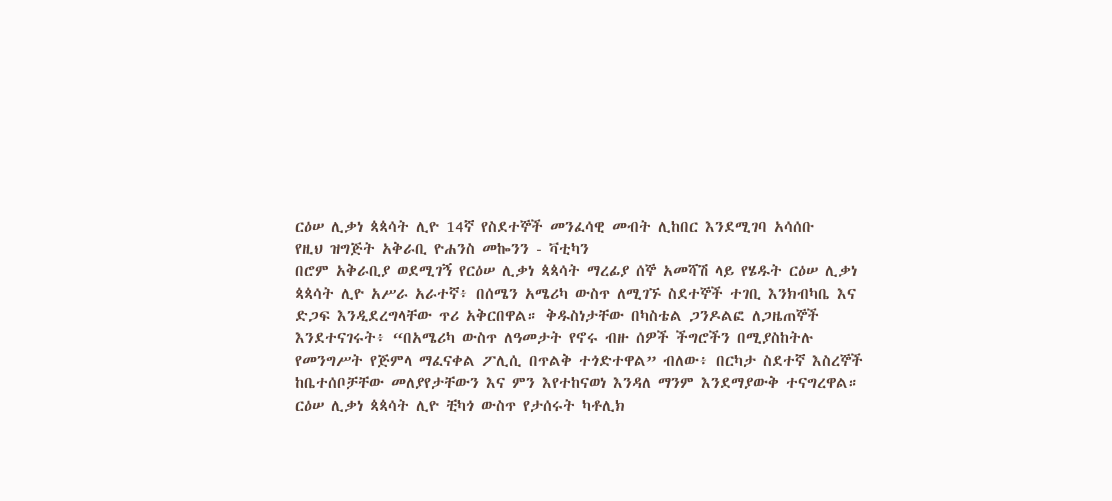ርዕሠ ሊቃነ ጳጳሳት ሊዮ 14ኛ የስደተኞች መንፈሳዊ መብት ሊከበር እንደሚገባ አሳሰቡ
የዚህ ዝግጅት አቅራቢ ዮሐንስ መኰንን - ቫቲካን
በሮም አቅራቢያ ወደሚገኝ የርዕሠ ሊቃነ ጳጳሳት ማረፊያ ሰኞ አመሻሽ ላይ የሄዱት ርዕሠ ሊቃነ ጳጳሳት ሊዮ አሥራ አራተኛ፥ በሰሜን አሜሪካ ውስጥ ለሚገኙ ስደተኞች ተገቢ እንክብካቤ እና ድጋፍ እንዲደረግላቸው ጥሪ አቅርበዋል። ቅዱስነታቸው በካስቴል ጋንዶልፎ ለጋዜጠኞች እንደተናገሩት፥ “በአሜሪካ ውስጥ ለዓመታት የኖሩ ብዙ ሰዎች ችግሮችን በሚያስከትሉ የመንግሥት የጅምላ ማፈናቀል ፖሊሲ በጥልቅ ተጎድተዋል” ብለው፥ በርካታ ስደተኛ እስረኞች ከቤተሰቦቻቸው መለያየታቸውን እና ምን እየተከናወነ እንዳለ ማንም እንደማያውቅ ተናግረዋል።
ርዕሠ ሊቃነ ጳጳሳት ሊዮ ቺካጎ ውስጥ የታሰሩት ካቶሊክ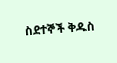ስደተኞች ቅዱስ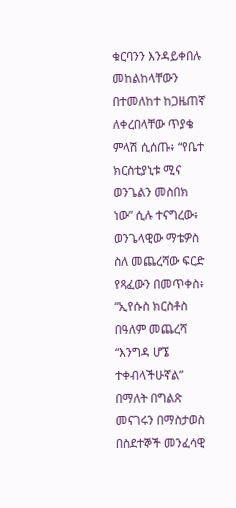ቁርባንን እንዳይቀበሉ መከልከላቸውን በተመለከተ ከጋዜጠኛ ለቀረበላቸው ጥያቄ ምላሽ ሲሰጡ፥ “የቤተ ክርስቲያኒቱ ሚና ወንጌልን መስበክ ነው” ሲሉ ተናግረው፥ ወንጌላዊው ማቴዎስ ስለ መጨረሻው ፍርድ የጻፈውን በመጥቀስ፥ “ኢየሱስ ክርስቶስ በዓለም መጨረሻ “እንግዳ ሆኜ ተቀብላችሁኛል” በማለት በግልጽ መናገሩን በማስታወስ በስደተኞች መንፈሳዊ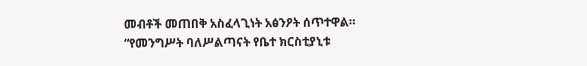መብቶች መጠበቅ አስፈላጊነት አፅንዖት ሰጥተዋል።
“የመንግሥት ባለሥልጣናት የቤተ ክርስቲያኒቱ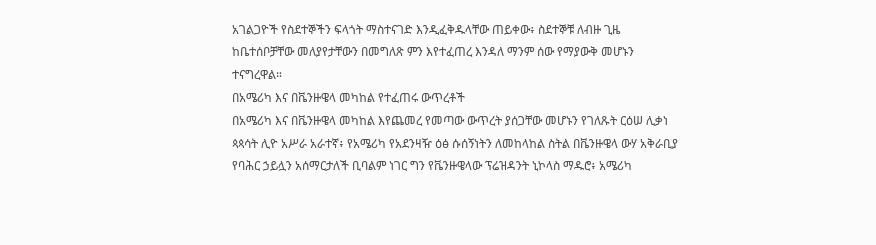አገልጋዮች የስደተኞችን ፍላጎት ማስተናገድ እንዲፈቅዱላቸው ጠይቀው፥ ስደተኞቹ ለብዙ ጊዜ ከቤተሰቦቻቸው መለያየታቸውን በመግለጽ ምን እየተፈጠረ እንዳለ ማንም ሰው የማያውቅ መሆኑን ተናግረዋል።
በአሜሪካ እና በቬንዙዌላ መካከል የተፈጠሩ ውጥረቶች
በአሜሪካ እና በቬንዙዌላ መካከል እየጨመረ የመጣው ውጥረት ያሰጋቸው መሆኑን የገለጹት ርዕሠ ሊቃነ ጳጳሳት ሊዮ አሥራ አራተኛ፥ የአሜሪካ የአደንዛዥ ዕፅ ሱሰኝነትን ለመከላከል ስትል በቬንዙዌላ ውሃ አቅራቢያ የባሕር ኃይሏን አሰማርታለች ቢባልም ነገር ግን የቬንዙዌላው ፕሬዝዳንት ኒኮላስ ማዱሮ፥ አሜሪካ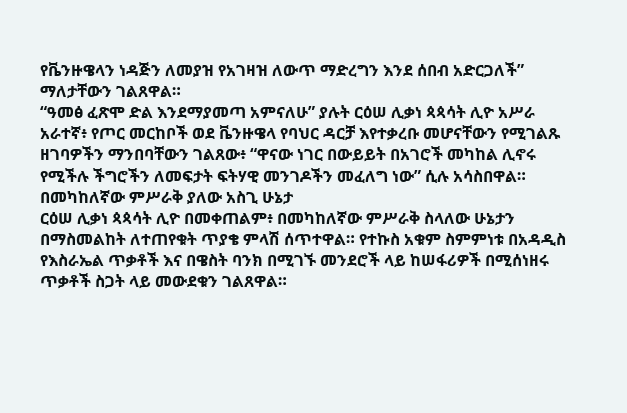የቬንዙዌላን ነዳጅን ለመያዝ የአገዛዝ ለውጥ ማድረግን እንደ ሰበብ አድርጋለች” ማለታቸውን ገልጸዋል።
“ዓመፅ ፈጽሞ ድል እንደማያመጣ አምናለሁ” ያሉት ርዕሠ ሊቃነ ጳጳሳት ሊዮ አሥራ አራተኛ፥ የጦር መርከቦች ወደ ቬንዙዌላ የባህር ዳርቻ እየተቃረቡ መሆናቸውን የሚገልጹ ዘገባዎችን ማንበባቸውን ገልጸው፥ “ዋናው ነገር በውይይት በአገሮች መካከል ሊኖሩ የሚችሉ ችግሮችን ለመፍታት ፍትሃዊ መንገዶችን መፈለግ ነው” ሲሉ አሳስበዋል።
በመካከለኛው ምሥራቅ ያለው አስጊ ሁኔታ
ርዕሠ ሊቃነ ጳጳሳት ሊዮ በመቀጠልም፥ በመካከለኛው ምሥራቅ ስላለው ሁኔታን በማስመልከት ለተጠየቁት ጥያቄ ምላሽ ሰጥተዋል። የተኩስ አቁም ስምምነቱ በአዳዲስ የእስራኤል ጥቃቶች እና በዌስት ባንክ በሚገኙ መንደሮች ላይ ከሠፋሪዎች በሚሰነዘሩ ጥቃቶች ስጋት ላይ መውደቁን ገልጸዋል።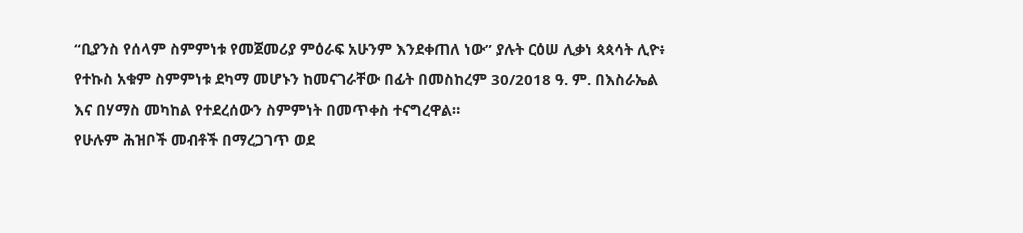“ቢያንስ የሰላም ስምምነቱ የመጀመሪያ ምዕራፍ አሁንም እንደቀጠለ ነው” ያሉት ርዕሠ ሊቃነ ጳጳሳት ሊዮ፥ የተኩስ አቁም ስምምነቱ ደካማ መሆኑን ከመናገራቸው በፊት በመስከረም 30/2018 ዓ. ም. በእስራኤል እና በሃማስ መካከል የተደረሰውን ስምምነት በመጥቀስ ተናግረዋል።
የሁሉም ሕዝቦች መብቶች በማረጋገጥ ወደ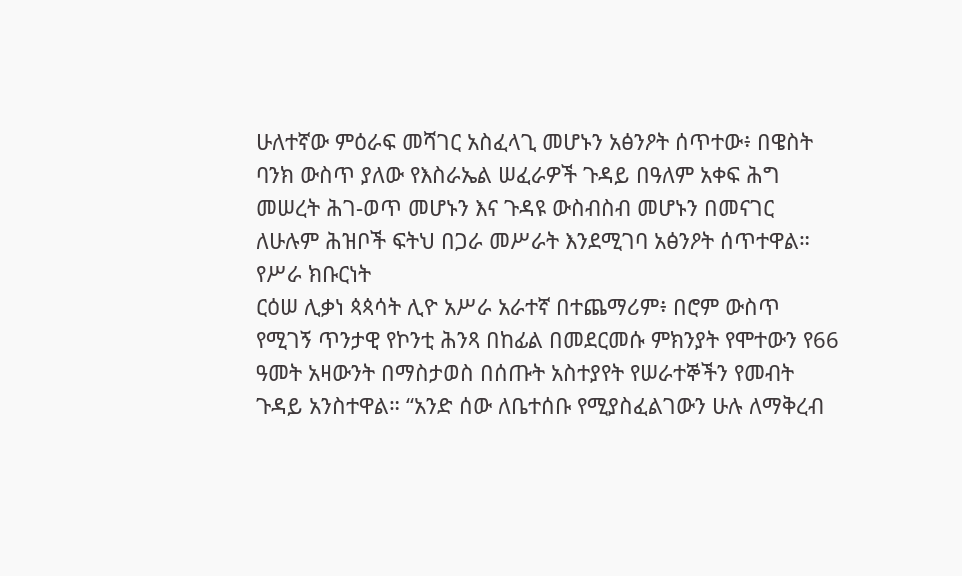ሁለተኛው ምዕራፍ መሻገር አስፈላጊ መሆኑን አፅንዖት ሰጥተው፥ በዌስት ባንክ ውስጥ ያለው የእስራኤል ሠፈራዎች ጉዳይ በዓለም አቀፍ ሕግ መሠረት ሕገ-ወጥ መሆኑን እና ጉዳዩ ውስብስብ መሆኑን በመናገር ለሁሉም ሕዝቦች ፍትህ በጋራ መሥራት እንደሚገባ አፅንዖት ሰጥተዋል።
የሥራ ክቡርነት
ርዕሠ ሊቃነ ጳጳሳት ሊዮ አሥራ አራተኛ በተጨማሪም፥ በሮም ውስጥ የሚገኝ ጥንታዊ የኮንቲ ሕንጻ በከፊል በመደርመሱ ምክንያት የሞተውን የ66 ዓመት አዛውንት በማስታወስ በሰጡት አስተያየት የሠራተኞችን የመብት ጉዳይ አንስተዋል። “አንድ ሰው ለቤተሰቡ የሚያስፈልገውን ሁሉ ለማቅረብ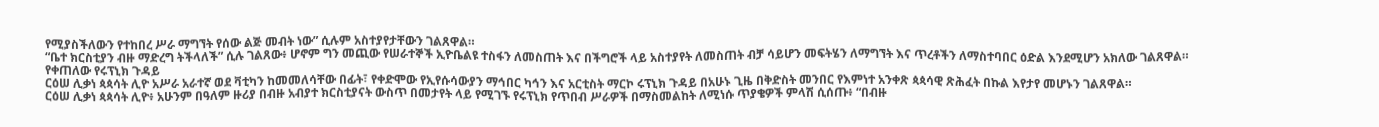የሚያስችለውን የተከበረ ሥራ ማግኘት የሰው ልጅ መብት ነው” ሲሉም አስተያየታቸውን ገልጸዋል።
“ቤተ ክርስቲያን ብዙ ማድረግ ትችላለች” ሲሉ ገልጸው፥ ሆኖም ግን መጪው የሠራተኞች ኢዮቤልዩ ተስፋን ለመስጠት እና በችግሮች ላይ አስተያየት ለመስጠት ብቻ ሳይሆን መፍትሄን ለማግኘት እና ጥረቶችን ለማስተባበር ዕድል እንደሚሆን አክለው ገልጸዋል።
የቀጠለው የሩፕኒክ ጉዳይ
ርዕሠ ሊቃነ ጳጳሳት ሊዮ አሥራ አራተኛ ወደ ቫቲካን ከመመለሳቸው በፊት፣ የቀድሞው የኢየሱሳውያን ማኅበር ካኅን እና አርቲስት ማርኮ ሩፕኒክ ጉዳይ በአሁኑ ጊዜ በቅድስት መንበር የእምነተ አንቀጽ ጳጳሳዊ ጽሕፈት በኩል እየታየ መሆኑን ገልጸዋል።
ርዕሠ ሊቃነ ጳጳሳት ሊዮ፥ አሁንም በዓለም ዙሪያ በብዙ አብያተ ክርስቲያናት ውስጥ በመታየት ላይ የሚገኙ የሩፕኒክ የጥበብ ሥራዎች በማስመልከት ለሚነሱ ጥያቄዎች ምላሽ ሲሰጡ፥ “በብዙ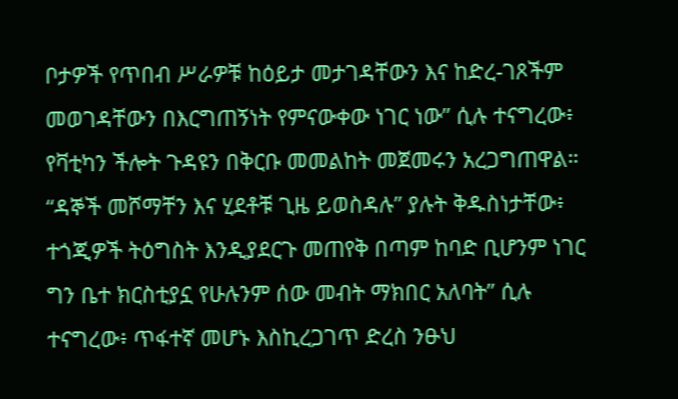ቦታዎች የጥበብ ሥራዎቹ ከዕይታ መታገዳቸውን እና ከድረ-ገጾችም መወገዳቸውን በእርግጠኝነት የምናውቀው ነገር ነው” ሲሉ ተናግረው፥ የቫቲካን ችሎት ጉዳዩን በቅርቡ መመልከት መጀመሩን አረጋግጠዋል።
“ዳኞች መሾማቸን እና ሂደቶቹ ጊዜ ይወስዳሉ” ያሉት ቅዱስነታቸው፥ ተጎጂዎች ትዕግስት እንዲያደርጉ መጠየቅ በጣም ከባድ ቢሆንም ነገር ግን ቤተ ክርስቲያኗ የሁሉንም ሰው መብት ማክበር አለባት” ሲሉ ተናግረው፥ ጥፋተኛ መሆኑ እስኪረጋገጥ ድረስ ንፁህ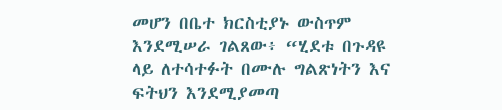መሆን በቤተ ክርስቲያኑ ውስጥም እንደሚሠራ ገልጸው፥ “ሂደቱ በጉዳዩ ላይ ለተሳተፉት በሙሉ ግልጽነትን እና ፍትህን እንደሚያመጣ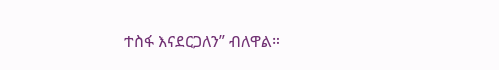ተስፋ እናደርጋለን” ብለዋል።